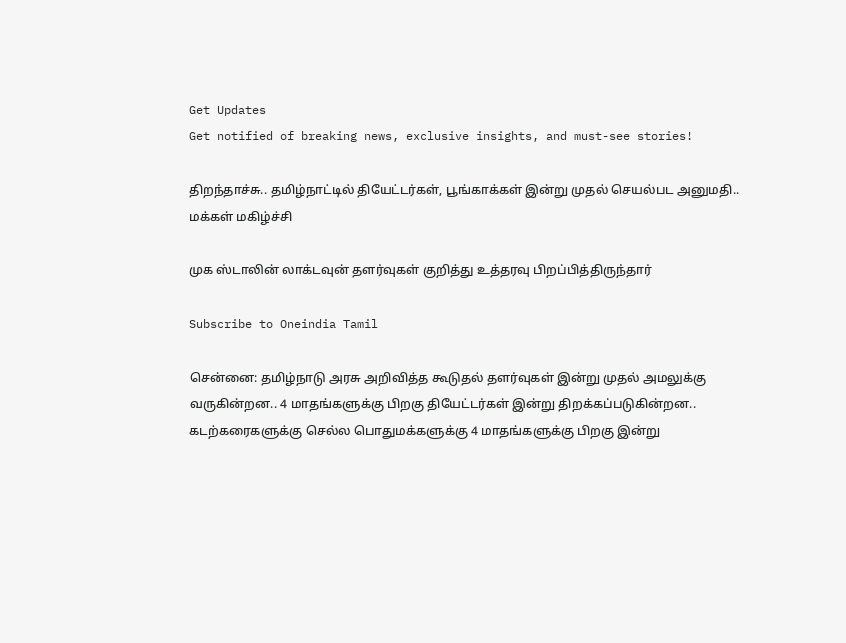Get Updates
Get notified of breaking news, exclusive insights, and must-see stories!

திறந்தாச்சு.. தமிழ்நாட்டில் தியேட்டர்கள், பூங்காக்கள் இன்று முதல் செயல்பட அனுமதி.. மக்கள் மகிழ்ச்சி

முக ஸ்டாலின் லாக்டவுன் தளர்வுகள் குறித்து உத்தரவு பிறப்பித்திருந்தார்

Subscribe to Oneindia Tamil

சென்னை: தமிழ்நாடு அரசு அறிவித்த கூடுதல் தளர்வுகள் இன்று முதல் அமலுக்கு வருகின்றன.. 4 மாதங்களுக்கு பிறகு தியேட்டர்கள் இன்று திறக்கப்படுகின்றன.. கடற்கரைகளுக்கு செல்ல பொதுமக்களுக்கு 4 மாதங்களுக்கு பிறகு இன்று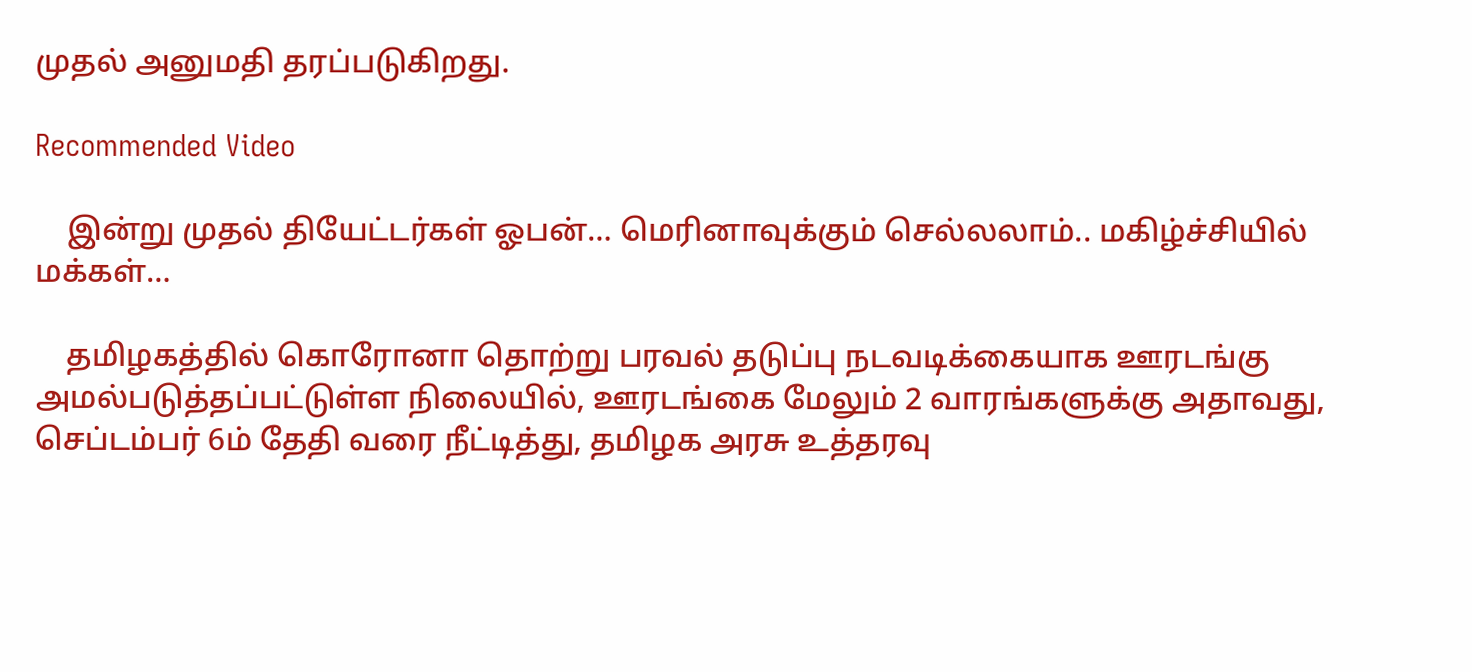முதல் அனுமதி தரப்படுகிறது.

Recommended Video

    இன்று முதல் தியேட்டர்கள் ஓபன்… மெரினாவுக்கும் செல்லலாம்.. மகிழ்ச்சியில் மக்கள்…

    தமிழகத்தில் கொரோனா தொற்று பரவல் தடுப்பு நடவடிக்கையாக ஊரடங்கு அமல்படுத்தப்பட்டுள்ள நிலையில், ஊரடங்கை மேலும் 2 வாரங்களுக்கு அதாவது, செப்டம்பர் 6ம் தேதி வரை நீட்டித்து, தமிழக அரசு உத்தரவு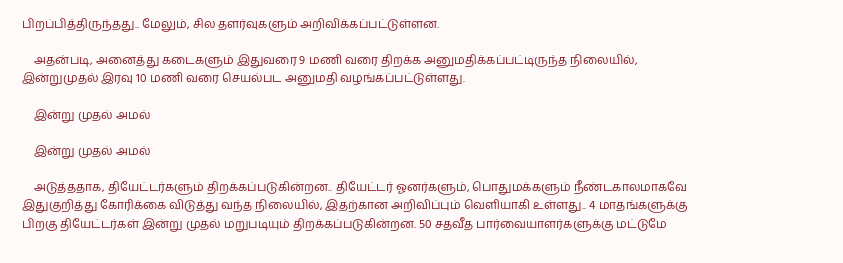பிறப்பித்திருந்தது.. மேலும், சில தளர்வுகளும் அறிவிக்கப்பட்டுள்ளன.

    அதன்படி, அனைத்து கடைகளும் இதுவரை 9 மணி வரை திறக்க அனுமதிக்கப்பட்டிருந்த நிலையில், இன்றுமுதல் இரவு 10 மணி வரை செயல்பட அனுமதி வழங்கப்பட்டுள்ளது.

    இன்று முதல் அமல்

    இன்று முதல் அமல்

    அடுத்ததாக, தியேட்டர்களும் திறக்கப்படுகின்றன.. தியேட்டர் ஓனர்களும், பொதுமக்களும் நீண்டகாலமாகவே இதுகுறித்து கோரிக்கை விடுத்து வந்த நிலையில், இதற்கான அறிவிப்பும் வெளியாகி உள்ளது.. 4 மாதங்களுக்கு பிறகு தியேட்டர்கள் இன்று முதல் மறுபடியும் திறக்கப்படுகின்றன. 50 சதவீத பார்வையாளர்களுக்கு மட்டுமே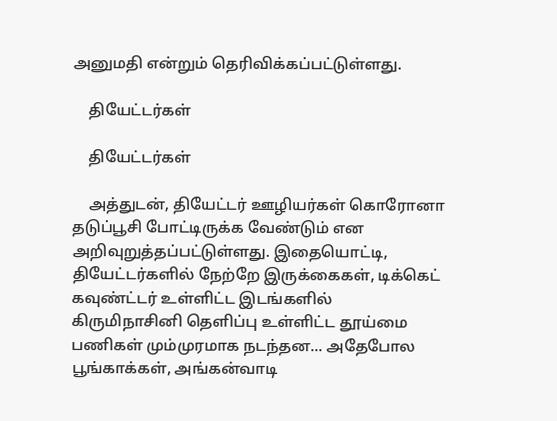அனுமதி என்றும் தெரிவிக்கப்பட்டுள்ளது.

    தியேட்டர்கள்

    தியேட்டர்கள்

    அத்துடன், தியேட்டர் ஊழியர்கள் கொரோனா தடுப்பூசி போட்டிருக்க வேண்டும் என அறிவுறுத்தப்பட்டுள்ளது. இதையொட்டி, தியேட்டர்களில் நேற்றே இருக்கைகள், டிக்கெட் கவுண்ட்டர் உள்ளிட்ட இடங்களில் கிருமிநாசினி தெளிப்பு உள்ளிட்ட தூய்மை பணிகள் மும்முரமாக நடந்தன... அதேபோல பூங்காக்கள், அங்கன்வாடி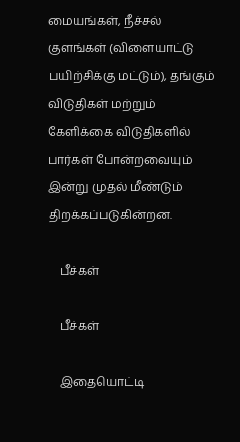மையங்கள், நீச்சல் குளங்கள் (விளையாட்டு பயிற்சிக்கு மட்டும்), தங்கும் விடுதிகள் மற்றும் கேளிக்கை விடுதிகளில் பார்கள் போன்றவையும் இன்று முதல் மீண்டும் திறக்கப்படுகின்றன.

    பீச்கள்

    பீச்கள்

    இதையொட்டி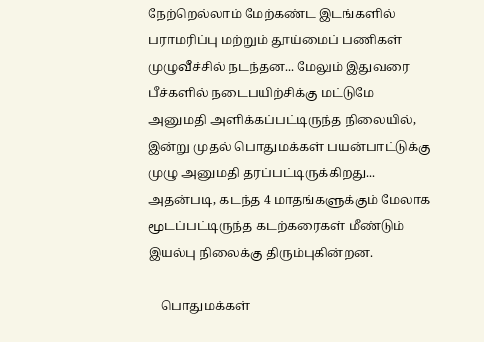நேற்றெல்லாம் மேற்கண்ட இடங்களில் பராமரிப்பு மற்றும் தூய்மைப் பணிகள் முழுவீச்சில் நடந்தன... மேலும் இதுவரை பீச்களில் நடைபயிற்சிக்கு மட்டுமே அனுமதி அளிக்கப்பட்டிருந்த நிலையில், இன்று முதல் பொதுமக்கள் பயன்பாட்டுக்கு முழு அனுமதி தரப்பட்டிருக்கிறது... அதன்படி, கடந்த 4 மாதங்களுக்கும் மேலாக மூடப்பட்டிருந்த கடற்கரைகள் மீண்டும் இயல்பு நிலைக்கு திரும்புகின்றன.

    பொதுமக்கள்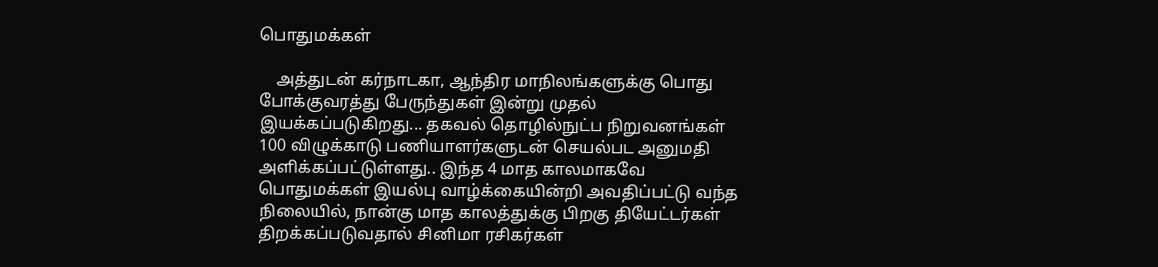பொதுமக்கள்

    அத்துடன் கர்நாடகா, ஆந்திர மாநிலங்களுக்கு பொது போக்குவரத்து பேருந்துகள் இன்று முதல் இயக்கப்படுகிறது... தகவல் தொழில்நுட்ப நிறுவனங்கள் 100 விழுக்காடு பணியாளர்களுடன் செயல்பட அனுமதி அளிக்கப்பட்டுள்ளது.. இந்த 4 மாத காலமாகவே பொதுமக்கள் இயல்பு வாழ்க்கையின்றி அவதிப்பட்டு வந்த நிலையில், நான்கு மாத காலத்துக்கு பிறகு தியேட்டர்கள் திறக்கப்படுவதால் சினிமா ரசிகர்கள்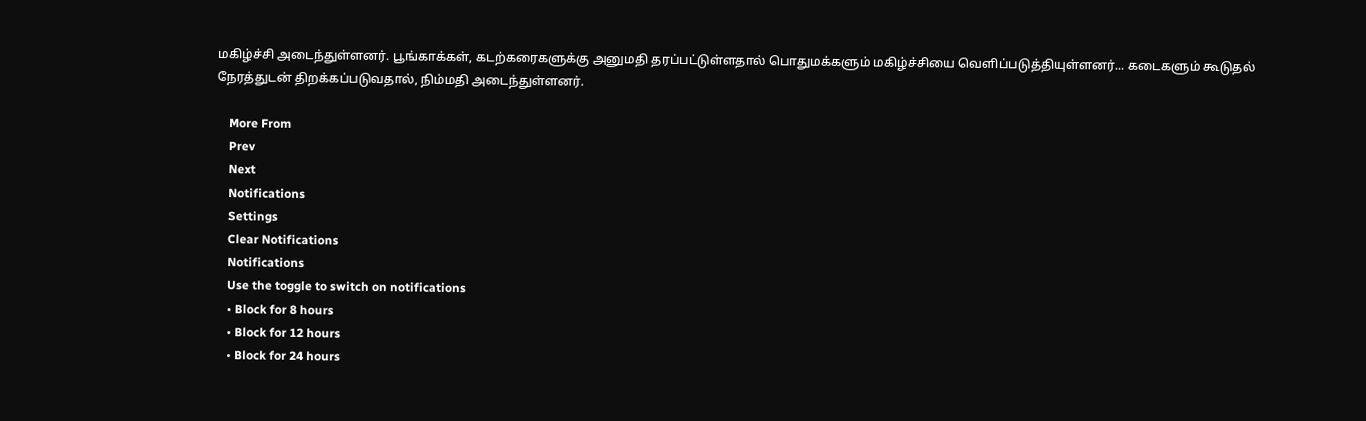மகிழ்ச்சி அடைந்துள்ளனர். பூங்காக்கள், கடற்கரைகளுக்கு அனுமதி தரப்பட்டுள்ளதால் பொதுமக்களும் மகிழ்ச்சியை வெளிப்படுத்தியுள்ளனர்... கடைகளும் கூடுதல் நேரத்துடன் திறக்கப்படுவதால், நிம்மதி அடைந்துள்ளனர்.

    More From
    Prev
    Next
    Notifications
    Settings
    Clear Notifications
    Notifications
    Use the toggle to switch on notifications
    • Block for 8 hours
    • Block for 12 hours
    • Block for 24 hours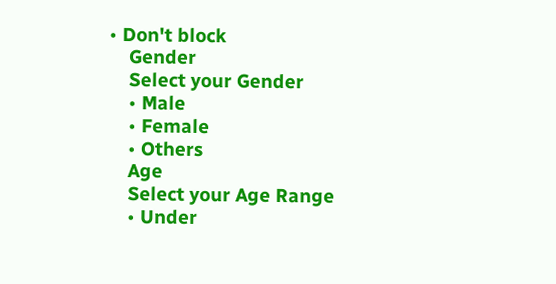• Don't block
    Gender
    Select your Gender
    • Male
    • Female
    • Others
    Age
    Select your Age Range
    • Under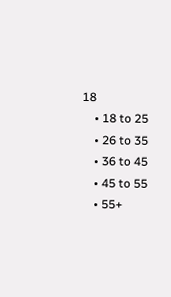18
    • 18 to 25
    • 26 to 35
    • 36 to 45
    • 45 to 55
    • 55+